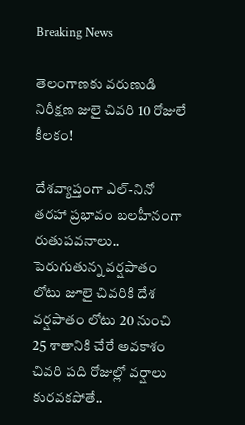Breaking News

తెలంగాణకు వరుణుడి నిరీక్షణ జులై చివరి 10 రోజులే కీలకం!

దేశవ్యాప్తంగా ఎల్-నినో తరహా ప్రభావం బలహీనంగా రుతుపవనాలు.. పెరుగుతున్న వర్షపాతం లోటు జూలై చివరికి దేశ వర్షపాతం లోటు 20 నుంచి 25 శాతానికి చేరే అవకాశం చివరి పది రోజుల్లో వర్షాలు కురవకపోతే..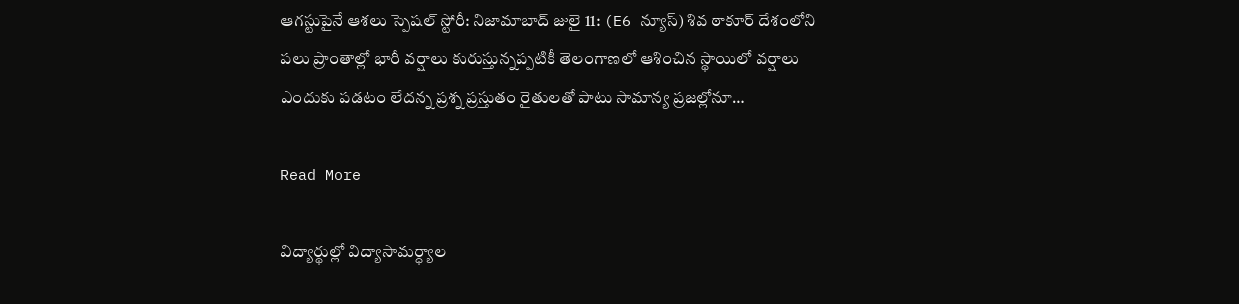ఆగస్టుపైనే ఆశలు స్పెషల్ స్టోరీ: నిజామాబాద్ జులై 11: (E6 న్యూస్) శివ ఠాకూర్ దేశంలోని పలు ప్రాంతాల్లో భారీ వర్షాలు కురుస్తున్నప్పటికీ తెలంగాణలో ఆశించిన స్థాయిలో వర్షాలు ఎందుకు పడటం లేదన్న ప్రశ్న ప్రస్తుతం రైతులతో పాటు సామాన్య ప్రజల్లోనూ…

Read More

విద్యార్థుల్లో విద్యాసామర్ధ్యాల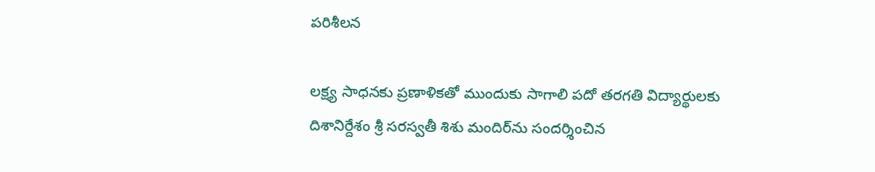పరిశీలన

లక్ష్య సాధనకు ప్రణాళికతో ముందుకు సాగాలి పదో తరగతి విద్యార్థులకు దిశానిర్దేశం శ్రీ సరస్వతీ శిశు మందిర్‌ను సందర్శించిన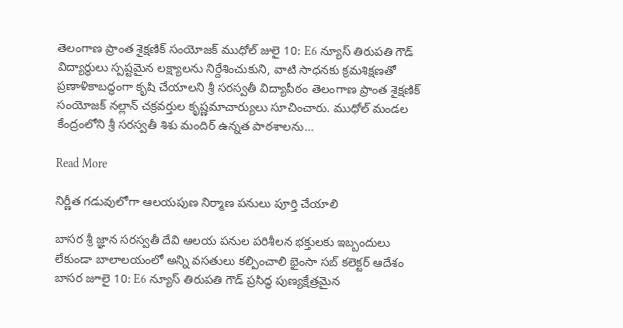తెలంగాణ ప్రాంత శైక్షణిక్ సంయోజక్ ముధోల్ జులై 10: E6 న్యూస్ తిరుపతి గౌడ్ విద్యార్థులు స్పష్టమైన లక్ష్యాలను నిర్దేశించుకుని, వాటి సాధనకు క్రమశిక్షణతో ప్రణాళికాబద్ధంగా కృషి చేయాలని శ్రీ సరస్వతీ విద్యాపీఠం తెలంగాణ ప్రాంత శైక్షణిక్ సంయోజక్ నల్లాన్ చక్రవర్తుల కృష్ణమాచార్యులు సూచించారు. ముధోల్ మండల కేంద్రంలోని శ్రీ సరస్వతీ శిశు మందిర్ ఉన్నత పాఠశాలను…

Read More

నిర్ణీత గడువులోగా ఆలయపుణ నిర్మాణ పనులు పూర్తి చేయాలి

బాసర శ్రీ జ్ఞాన సరస్వతీ దేవి ఆలయ పనుల పరిశీలన భక్తులకు ఇబ్బందులు లేకుండా బాలాలయంలో అన్ని వసతులు కల్పించాలి భైంసా సబ్ కలెక్టర్ ఆదేశం బాసర జూలై 10: E6 న్యూస్ తిరుపతి గౌడ్ ప్రసిద్ధ పుణ్యక్షేత్రమైన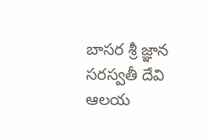బాసర శ్రీ జ్ఞాన సరస్వతీ దేవి ఆలయ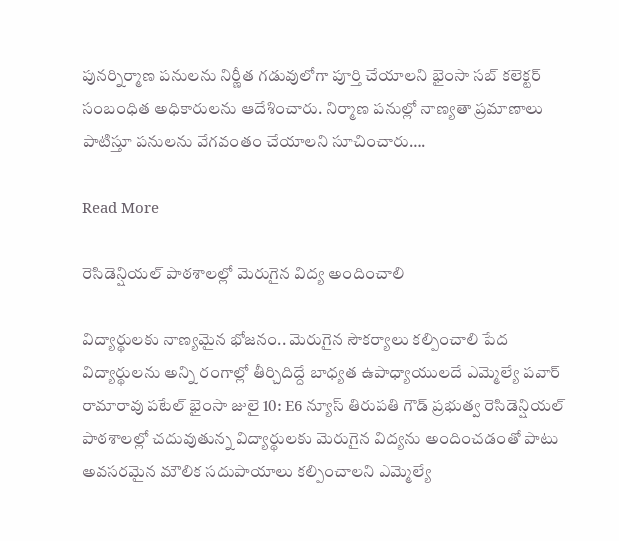పునర్నిర్మాణ పనులను నిర్ణీత గడువులోగా పూర్తి చేయాలని భైంసా సబ్ కలెక్టర్ సంబంధిత అధికారులను ఆదేశించారు. నిర్మాణ పనుల్లో నాణ్యతా ప్రమాణాలు పాటిస్తూ పనులను వేగవంతం చేయాలని సూచించారు….

Read More

రెసిడెన్షియల్ పాఠశాలల్లో మెరుగైన విద్య అందించాలి

విద్యార్థులకు నాణ్యమైన భోజనం.. మెరుగైన సౌకర్యాలు కల్పించాలి పేద విద్యార్థులను అన్ని రంగాల్లో తీర్చిదిద్దే బాధ్యత ఉపాధ్యాయులదే ఎమ్మెల్యే పవార్ రామారావు పటేల్ భైంసా జులై 10: E6 న్యూస్ తిరుపతి గౌడ్ ప్రభుత్వ రెసిడెన్షియల్ పాఠశాలల్లో చదువుతున్న విద్యార్థులకు మెరుగైన విద్యను అందించడంతో పాటు అవసరమైన మౌలిక సదుపాయాలు కల్పించాలని ఎమ్మెల్యే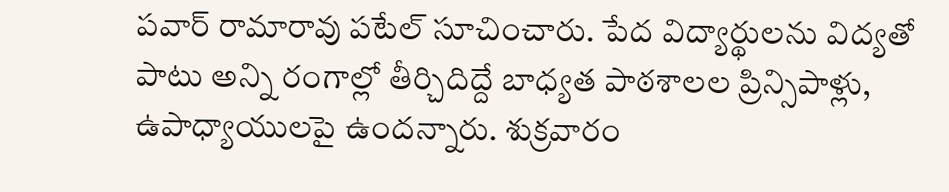పవార్ రామారావు పటేల్ సూచించారు. పేద విద్యార్థులను విద్యతో పాటు అన్ని రంగాల్లో తీర్చిదిద్దే బాధ్యత పాఠశాలల ప్రిన్సిపాళ్లు, ఉపాధ్యాయులపై ఉందన్నారు. శుక్రవారం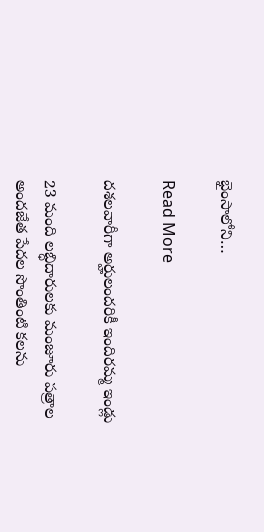భైంసాలోని…

Read More

దశలవారీగా అర్హులందరికీ ఇందిరమ్మ ఇండ్లు

23 మంది లబ్ధిదారులకు మంజూరు పత్రాల అందజేత పేదల సొంతింటి కలను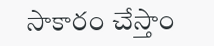సాకారం చేస్తాం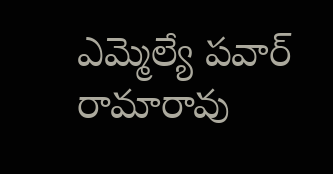ఎమ్మెల్యే పవార్ రామారావు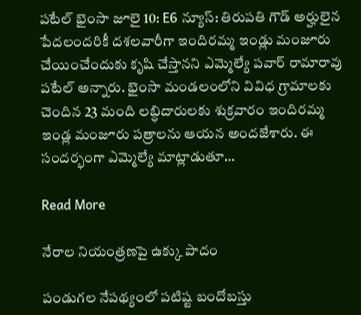పటేల్ భైంసా జూలై 10: E6 న్యూస్: తిరుపతి గౌడ్ అర్హులైన పేదలందరికీ దశలవారీగా ఇందిరమ్మ ఇండ్లు మంజూరు చేయించేందుకు కృషి చేస్తానని ఎమ్మెల్యే పవార్ రామారావు పటేల్ అన్నారు. భైంసా మండలంలోని వివిధ గ్రామాలకు చెందిన 23 మంది లబ్ధిదారులకు శుక్రవారం ఇందిరమ్మ ఇండ్ల మంజూరు పత్రాలను ఆయన అందజేశారు. ఈ సందర్భంగా ఎమ్మెల్యే మాట్లాడుతూ…

Read More

నేరాల నియంత్రణపై ఉక్కు పాదం

పండుగల నేపథ్యంలో పటిష్ట బందోబస్తు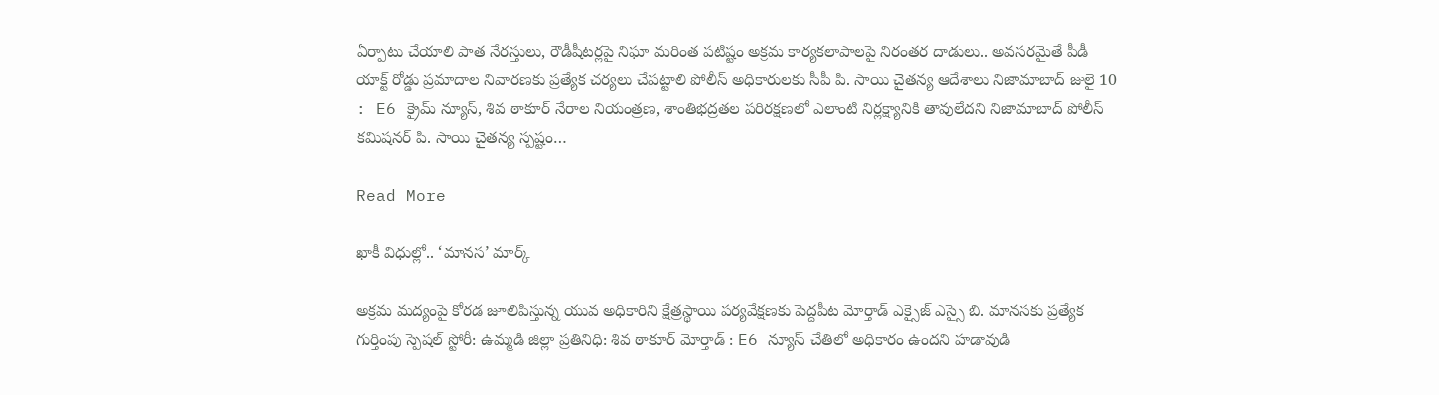ఏర్పాటు చేయాలి పాత నేరస్తులు, రౌడీషీటర్లపై నిఘా మరింత పటిష్టం అక్రమ కార్యకలాపాలపై నిరంతర దాడులు.. అవసరమైతే పీడీ యాక్ట్ రోడ్డు ప్రమాదాల నివారణకు ప్రత్యేక చర్యలు చేపట్టాలి పోలీస్ అధికారులకు సీపీ పి. సాయి చైతన్య ఆదేశాలు నిజామాబాద్ జులై 10 : E6 క్రైమ్ న్యూస్, శివ ఠాకూర్ నేరాల నియంత్రణ, శాంతిభద్రతల పరిరక్షణలో ఎలాంటి నిర్లక్ష్యానికి తావులేదని నిజామాబాద్ పోలీస్ కమిషనర్ పి. సాయి చైతన్య స్పష్టం…

Read More

ఖాకీ విధుల్లో.. ‘మానస’ మార్క్

అక్రమ మద్యంపై కోరడ జూలిపిస్తున్న యువ అధికారిని క్షేత్రస్థాయి పర్యవేక్షణకు పెద్దపీట మోర్తాడ్ ఎక్సైజ్ ఎస్సై బి. మానసకు ప్రత్యేక గుర్తింపు స్పెషల్ స్టోరీ: ఉమ్మడి జిల్లా ప్రతినిధి: శివ ఠాకూర్ మోర్తాడ్ : E6 న్యూస్ చేతిలో అధికారం ఉందని హడావుడి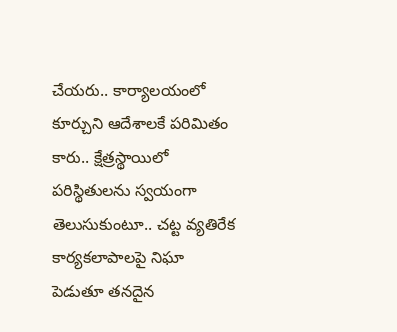చేయరు.. కార్యాలయంలో కూర్చుని ఆదేశాలకే పరిమితం కారు.. క్షేత్రస్థాయిలో పరిస్థితులను స్వయంగా తెలుసుకుంటూ.. చట్ట వ్యతిరేక కార్యకలాపాలపై నిఘా పెడుతూ తనదైన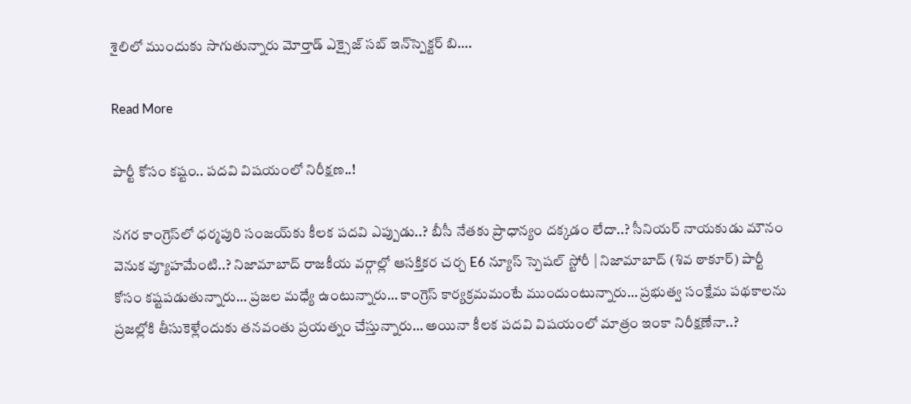శైలిలో ముందుకు సాగుతున్నారు మోర్తాడ్ ఎక్సైజ్ సబ్ ఇన్‌స్పెక్టర్ బి….

Read More

పార్టీ కోసం కష్టం.. పదవి విషయంలో నిరీక్షణ..!

నగర కాంగ్రెస్‌లో ధర్మపురి సంజయ్‌కు కీలక పదవి ఎప్పుడు..? బీసీ నేతకు ప్రాధాన్యం దక్కడం లేదా..? సీనియర్ నాయకుడు మౌనం వెనుక వ్యూహమేంటి..? నిజామాబాద్ రాజకీయ వర్గాల్లో ఆసక్తికర చర్చ E6 న్యూస్ స్పెషల్ స్టోరీ | నిజామాబాద్ (శివ ఠాకూర్) పార్టీ కోసం కష్టపడుతున్నారు… ప్రజల మధ్యే ఉంటున్నారు… కాంగ్రెస్ కార్యక్రమమంటే ముందుంటున్నారు… ప్రభుత్వ సంక్షేమ పథకాలను ప్రజల్లోకి తీసుకెళ్లేందుకు తనవంతు ప్రయత్నం చేస్తున్నారు… అయినా కీలక పదవి విషయంలో మాత్రం ఇంకా నిరీక్షణేనా..?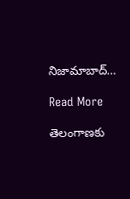నిజామాబాద్…

Read More

తెలంగాణకు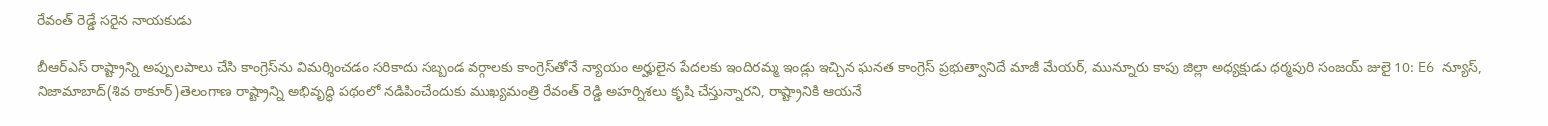రేవంత్ రెడ్డే సరైన నాయకుడు

బీఆర్ఎస్ రాష్ట్రాన్ని అప్పులపాలు చేసి కాంగ్రెస్‌ను విమర్శించడం సరికాదు సబ్బండ వర్గాలకు కాంగ్రెస్‌తోనే న్యాయం అర్హులైన పేదలకు ఇందిరమ్మ ఇండ్లు ఇచ్చిన ఘనత కాంగ్రెస్ ప్రభుత్వానిదే మాజీ మేయర్, మున్నూరు కాపు జిల్లా అధ్యక్షుడు ధర్మపురి సంజయ్ జులై 10: E6 న్యూస్, నిజామాబాద్(శివ ఠాకూర్)తెలంగాణ రాష్ట్రాన్ని అభివృద్ధి పథంలో నడిపించేందుకు ముఖ్యమంత్రి రేవంత్ రెడ్డి అహర్నిశలు కృషి చేస్తున్నారని, రాష్ట్రానికి ఆయనే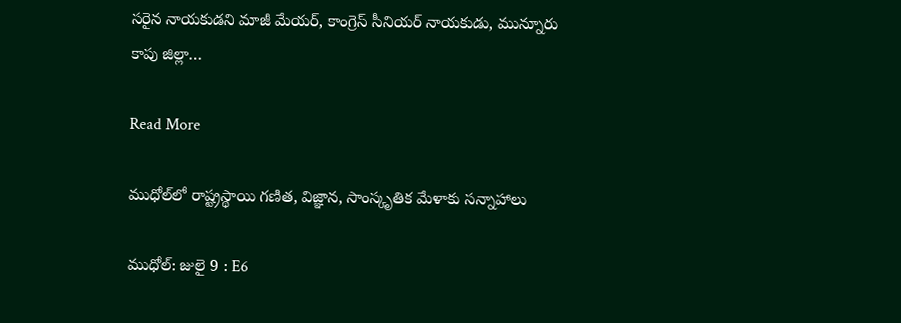సరైన నాయకుడని మాజీ మేయర్, కాంగ్రెస్ సీనియర్ నాయకుడు, మున్నూరు కాపు జిల్లా…

Read More

ముధోల్‌లో రాష్ట్రస్థాయి గణిత, విజ్ఞాన, సాంస్కృతిక మేళాకు సన్నాహాలు

ముధోల్: జులై 9 : E6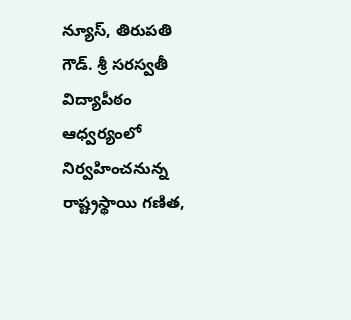న్యూస్, తిరుపతి గౌడ్. శ్రీ సరస్వతీ విద్యాపీఠం ఆధ్వర్యంలో నిర్వహించనున్న రాష్ట్రస్థాయి గణిత,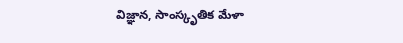విజ్ఞాన, సాంస్కృతిక మేళా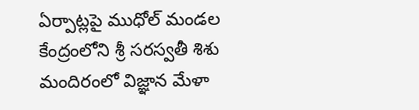ఏర్పాట్లపై ముధోల్ మండల కేంద్రంలోని శ్రీ సరస్వతీ శిశు మందిరంలో విజ్ఞాన మేళా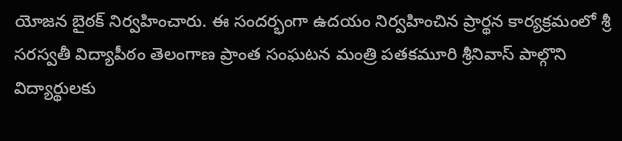యోజన బైఠక్ నిర్వహించారు. ఈ సందర్భంగా ఉదయం నిర్వహించిన ప్రార్థన కార్యక్రమంలో శ్రీ సరస్వతీ విద్యాపీఠం తెలంగాణ ప్రాంత సంఘటన మంత్రి పతకమూరి శ్రీనివాస్ పాల్గొని విద్యార్థులకు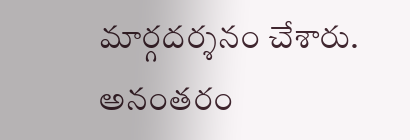మార్గదర్శనం చేశారు. అనంతరం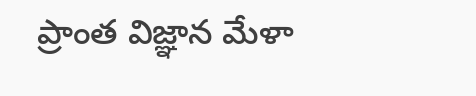ప్రాంత విజ్ఞాన మేళా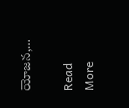యోజన,…

Read More